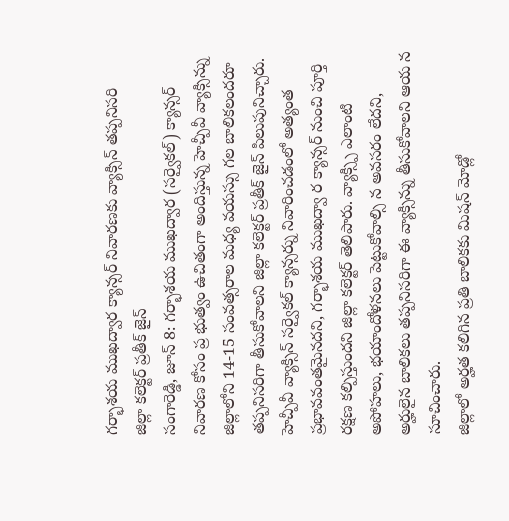గర్భాశయ ముఖద్వార క్యాన్సర్ నివారణకు వ్యాక్సిన్ తప్పనిసరి
జిల్లా కలెక్టర్ ప్రతీక్ జైన్
సంగారెడ్డి, జూన్ 8: గర్భాశయ ముఖద్వార (సర్వైకల్) క్యాన్సర్ నివారణ కోసం ప్ర భుత్వం ఉచితంగా అందిస్తున్న హెచ్పీవీ వ్యాక్సిన్ను జిల్లాలోని 14-15 సంవత్సరాల మధ్య వయస్సు గల బాలికలందరూ తప్పనిసరిగా తీసుకోవాలని జిల్లా కలెక్టర్ ప్రతీక్ జైన్ పిలుపునిచ్చారు. హెచ్పీవీ వ్యాక్సిన్ సర్వైకల్ క్యాన్సర్ను నివారించడంలో అత్యంత ప్రభావవంతమైనదని, గర్భాశయ ముఖద్వా ర క్యాన్సర్ నుంచి పూర్తి రక్షణ కల్పిస్తుందని జిల్లా కలెక్టర్ తెలిపారు. వ్యాక్స్పి ఎలాంటి అపోహలు, భయాందోళనలు పెట్టుకోవాల్సి న అవసరం లేదని, అర్హులైన బాలికలు తప్పనిసరిగా ఈ వ్యాక్సిన్ను తీసుకోవాలని ఆయ న సూచించారు.
జిల్లాలో అర్హత కలిగిన ప్రతి బాలికకు మిషన్ మోడ్లో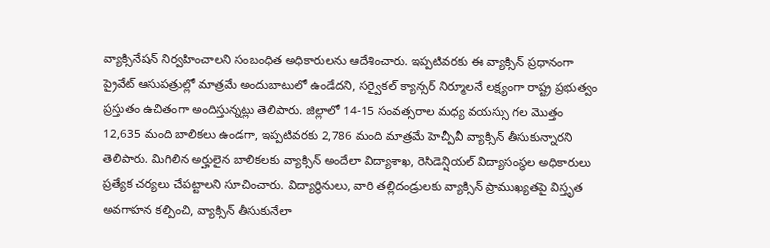వ్యాక్సినేషన్ నిర్వహించాలని సంబంధిత అధికారులను ఆదేశించారు. ఇప్పటివరకు ఈ వ్యాక్సిన్ ప్రధానంగా ప్రైవేట్ ఆసుపత్రుల్లో మాత్రమే అందుబాటులో ఉండేదని, సర్వైకల్ క్యాన్సర్ నిర్మూలనే లక్ష్యంగా రాష్ట్ర ప్రభుత్వం ప్రస్తుతం ఉచితంగా అందిస్తున్నట్లు తెలిపారు. జిల్లాలో 14-15 సంవత్సరాల మధ్య వయస్సు గల మొత్తం 12,635 మంది బాలికలు ఉండగా, ఇప్పటివరకు 2,786 మంది మాత్రమే హెచ్పీవీ వ్యాక్సిన్ తీసుకున్నారని తెలిపారు. మిగిలిన అర్హులైన బాలికలకు వ్యాక్సిన్ అందేలా విద్యాశాఖ, రెసిడెన్షియల్ విద్యాసంస్థల అధికారులు ప్రత్యేక చర్యలు చేపట్టాలని సూచించారు. విద్యార్థినులు, వారి తల్లిదండ్రులకు వ్యాక్సిన్ ప్రాముఖ్యతపై విస్తృత అవగాహన కల్పించి, వ్యాక్సిన్ తీసుకునేలా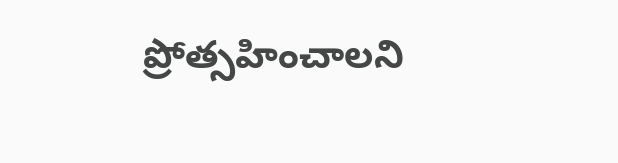ప్రోత్సహించాలని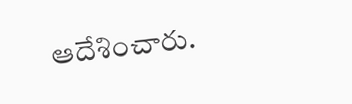ఆదేశించారు.